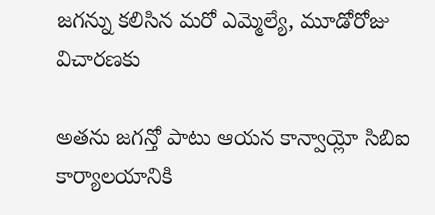జగన్ను కలిసిన మరో ఎమ్మెల్యే, మూడోరోజు విచారణకు

అతను జగన్తో పాటు ఆయన కాన్వాయ్లో సిబిఐ కార్యాలయానికి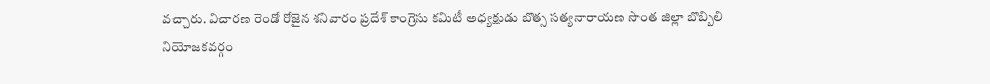వచ్చారు. విచారణ రెండో రోజైన శనివారం ప్రదేశ్ కాంగ్రెసు కమిటీ అధ్యక్షుడు బొత్స సత్యనారాయణ సొంత జిల్లా బొబ్బిలి నియోజకవర్గం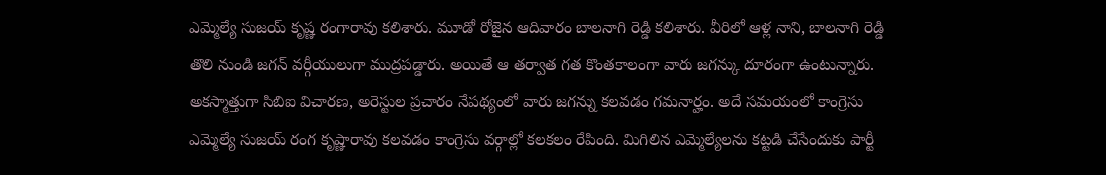ఎమ్మెల్యే సుజయ్ కృష్ణ రంగారావు కలిశారు. మూడో రోజైన ఆదివారం బాలనాగి రెడ్డి కలిశారు. వీరిలో ఆళ్ల నాని, బాలనాగి రెడ్డి తొలి నుండి జగన్ వర్గీయులుగా ముద్రపడ్డారు. అయితే ఆ తర్వాత గత కొంతకాలంగా వారు జగన్కు దూరంగా ఉంటున్నారు.
అకస్మాత్తుగా సిబిఐ విచారణ, అరెస్టుల ప్రచారం నేపథ్యంలో వారు జగన్ను కలవడం గమనార్హం. అదే సమయంలో కాంగ్రెసు ఎమ్మెల్యే సుజయ్ రంగ కృష్ణారావు కలవడం కాంగ్రెసు వర్గాల్లో కలకలం రేపింది. మిగిలిన ఎమ్మెల్యేలను కట్టడి చేసేందుకు పార్టీ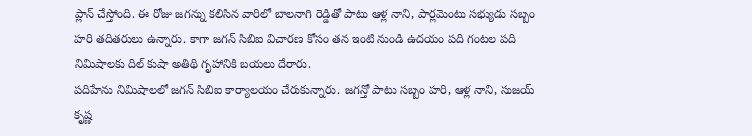ప్లాన్ చేస్తోంది. ఈ రోజు జగన్ను కలిసిన వారిలో బాలనాగి రెడ్డితో పాటు ఆళ్ల నాని, పార్లమెంటు సభ్యుడు సబ్బం హరి తదితరులు ఉన్నారు. కాగా జగన్ సిబిఐ విచారణ కోసం తన ఇంటి నుండి ఉదయం పది గంటల పది నిమిషాలకు దిల్ కుషా అతిథి గృహానికి బయలు దేరారు.
పదిహేను నిమిషాలలో జగన్ సిబిఐ కార్యాలయం చేరుకున్నారు. జగన్తో పాటు సబ్బం హరి, ఆళ్ల నాని, సుజయ్ కృష్ణ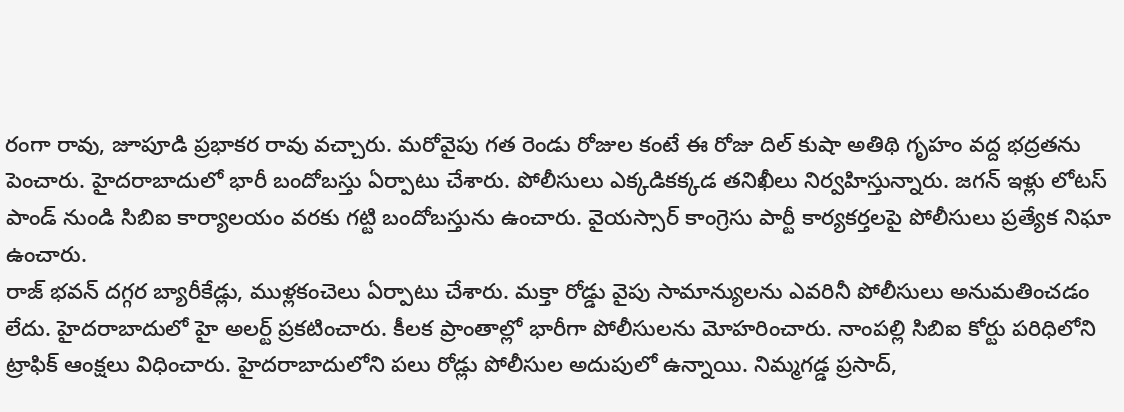రంగా రావు, జూపూడి ప్రభాకర రావు వచ్చారు. మరోవైపు గత రెండు రోజుల కంటే ఈ రోజు దిల్ కుషా అతిథి గృహం వద్ద భద్రతను పెంచారు. హైదరాబాదులో భారీ బందోబస్తు ఏర్పాటు చేశారు. పోలీసులు ఎక్కడికక్కడ తనిఖీలు నిర్వహిస్తున్నారు. జగన్ ఇళ్లు లోటస్ పాండ్ నుండి సిబిఐ కార్యాలయం వరకు గట్టి బందోబస్తును ఉంచారు. వైయస్సార్ కాంగ్రెసు పార్టీ కార్యకర్తలపై పోలీసులు ప్రత్యేక నిఘా ఉంచారు.
రాజ్ భవన్ దగ్గర బ్యారీకేడ్లు, ముళ్లకంచెలు ఏర్పాటు చేశారు. మక్తా రోడ్డు వైపు సామాన్యులను ఎవరినీ పోలీసులు అనుమతించడం లేదు. హైదరాబాదులో హై అలర్ట్ ప్రకటించారు. కీలక ప్రాంతాల్లో భారీగా పోలీసులను మోహరించారు. నాంపల్లి సిబిఐ కోర్టు పరిధిలోని ట్రాఫిక్ ఆంక్షలు విధించారు. హైదరాబాదులోని పలు రోడ్లు పోలీసుల అదుపులో ఉన్నాయి. నిమ్మగడ్డ ప్రసాద్,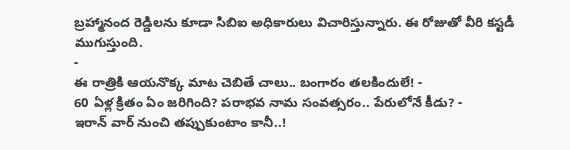బ్రహ్మానంద రెడ్డిలను కూడా సిబిఐ అధికారులు విచారిస్తున్నారు. ఈ రోజుతో వీరి కస్టడీ ముగుస్తుంది.
-
ఈ రాత్రికి ఆయనొక్క మాట చెబితే చాలు.. బంగారం తలకిందులే! -
60 ఏళ్ల క్రితం ఏం జరిగింది? పరాభవ నామ సంవత్సరం.. పేరులోనే కీడు? -
ఇరాన్ వార్ నుంచి తప్పుకుంటాం కానీ..!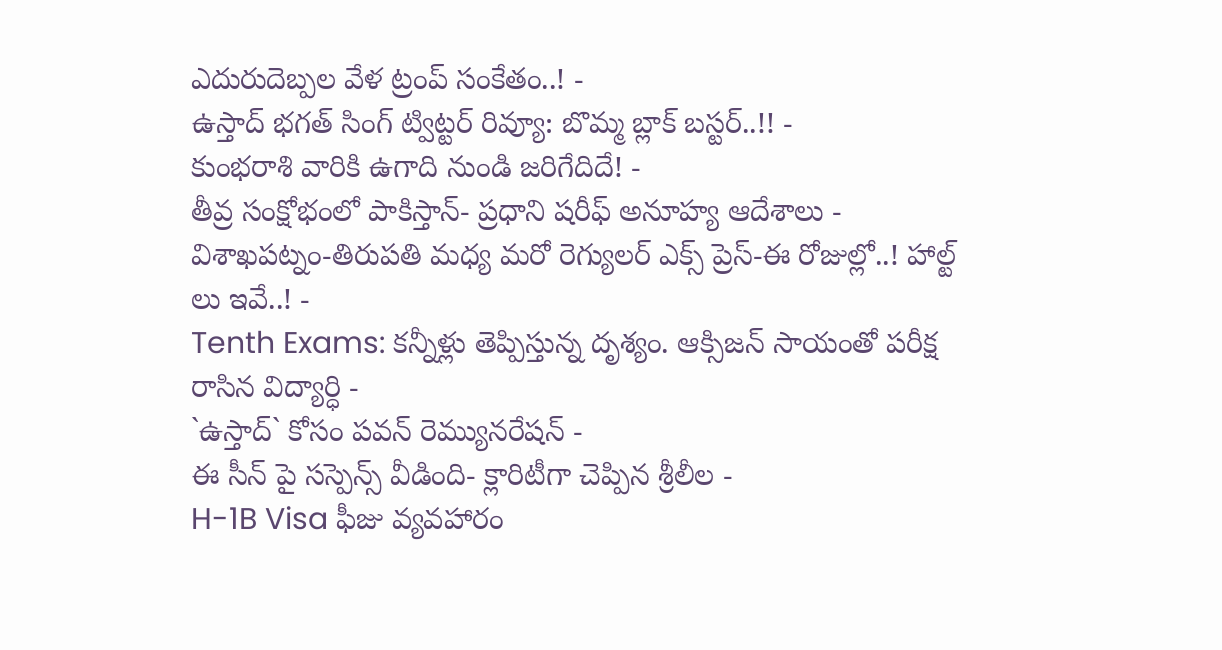ఎదురుదెబ్పల వేళ ట్రంప్ సంకేతం..! -
ఉస్తాద్ భగత్ సింగ్ ట్విట్టర్ రివ్యూ: బొమ్మ బ్లాక్ బస్టర్..!! -
కుంభరాశి వారికి ఉగాది నుండి జరిగేదిదే! -
తీవ్ర సంక్షోభంలో పాకిస్తాన్- ప్రధాని షరీఫ్ అనూహ్య ఆదేశాలు -
విశాఖపట్నం-తిరుపతి మధ్య మరో రెగ్యులర్ ఎక్స్ ప్రెస్-ఈ రోజుల్లో..! హాల్ట్ లు ఇవే..! -
Tenth Exams: కన్నీళ్లు తెప్పిస్తున్న దృశ్యం. ఆక్సిజన్ సాయంతో పరీక్ష రాసిన విద్యార్ధి -
`ఉస్తాద్` కోసం పవన్ రెమ్యునరేషన్ -
ఈ సీన్ పై సస్పెన్స్ వీడింది- క్లారిటీగా చెప్పిన శ్రీలీల -
H-1B Visa ఫీజు వ్యవహారం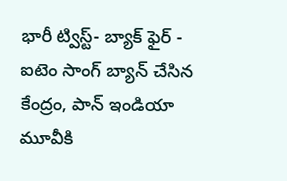భారీ ట్విస్ట్- బ్యాక్ ఫైర్ -
ఐటెం సాంగ్ బ్యాన్ చేసిన కేంద్రం, పాన్ ఇండియా మూవీకి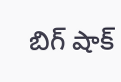బిగ్ షాక్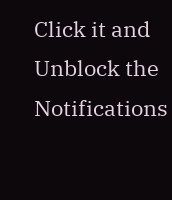Click it and Unblock the Notifications